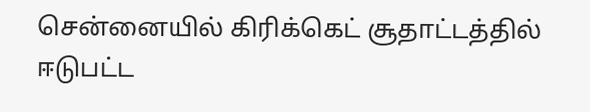சென்னையில் கிரிக்கெட் சூதாட்டத்தில் ஈடுபட்ட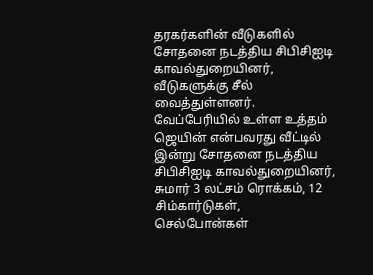தரகர்களின் வீடுகளில் சோதனை நடத்திய சிபிசிஐடி காவல்துறையினர், வீடுகளுக்கு சீல் வைத்துள்ளனர்.
வேப்பேரியில் உள்ள உத்தம் ஜெயின் என்பவரது வீட்டில் இன்று சோதனை நடத்திய சிபிசிஐடி காவல்துறையினர், சுமார் 3 லட்சம் ரொக்கம், 12 சிம்கார்டுகள், செல்போன்கள்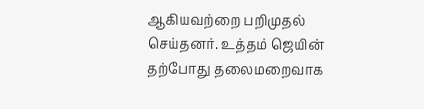ஆகியவற்றை பறிமுதல் செய்தனர். உத்தம் ஜெயின் தற்போது தலைமறைவாக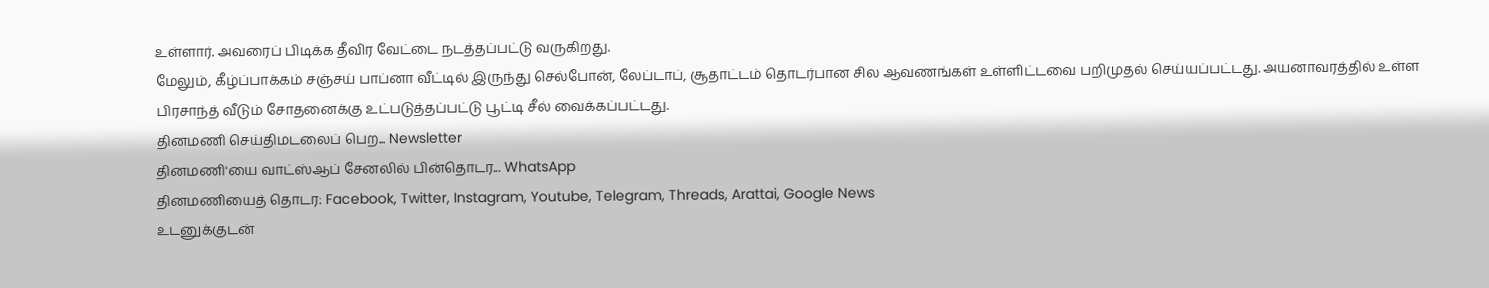உள்ளார். அவரைப் பிடிக்க தீவிர வேட்டை நடத்தப்பட்டு வருகிறது.
மேலும், கீழ்ப்பாக்கம் சஞ்சய் பாப்னா வீட்டில் இருந்து செல்போன், லேப்டாப், சூதாட்டம் தொடர்பான சில ஆவணங்கள் உள்ளிட்டவை பறிமுதல் செய்யப்பட்டது. அயனாவரத்தில் உள்ள பிரசாந்த் வீடும் சோதனைக்கு உட்படுத்தப்பட்டு பூட்டி சீல் வைக்கப்பட்டது.
தினமணி செய்திமடலைப் பெற... Newsletter
தினமணி'யை வாட்ஸ்ஆப் சேனலில் பின்தொடர... WhatsApp
தினமணியைத் தொடர: Facebook, Twitter, Instagram, Youtube, Telegram, Threads, Arattai, Google News
உடனுக்குடன்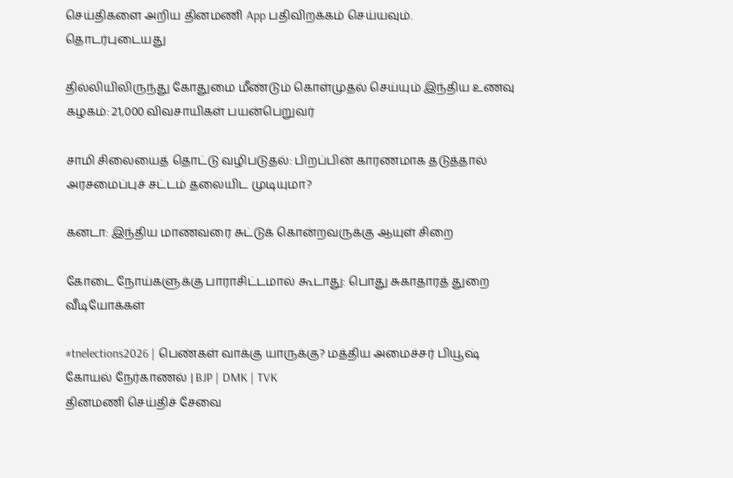செய்திகளை அறிய தினமணி App பதிவிறக்கம் செய்யவும்.
தொடர்புடையது

தில்லியிலிருந்து கோதுமை மீண்டும் கொள்முதல் செய்யும் இந்திய உணவு கழகம்: 21,000 விவசாயிகள் பயன்பெறுவர்

சாமி சிலையைத் தொட்டு வழிபடுதல்: பிறப்பின் காரணமாக தடுத்தால் அரசமைப்புச் சட்டம் தலையிட முடியுமா?

கனடா: இந்திய மாணவரை சுட்டுக் கொன்றவருக்கு ஆயுள் சிறை

கோடை நோய்களுக்கு பாராசிட்டமால் கூடாது: பொது சுகாதாரத் துறை
வீடியோக்கள்

#tnelections2026 | பெண்கள் வாக்கு யாருக்கு? மத்திய அமைச்சர் பியூஷ் கோயல் நேர்காணல் | BJP | DMK | TVK
தினமணி செய்திச் சேவை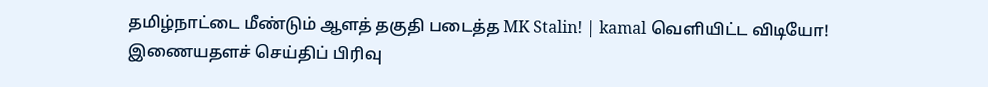தமிழ்நாட்டை மீண்டும் ஆளத் தகுதி படைத்த MK Stalin! | kamal வெளியிட்ட விடியோ!
இணையதளச் செய்திப் பிரிவு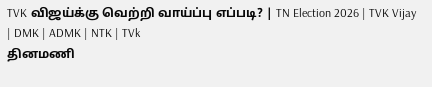TVK விஜய்க்கு வெற்றி வாய்ப்பு எப்படி? | TN Election 2026 | TVK Vijay | DMK | ADMK | NTK | TVk
தினமணி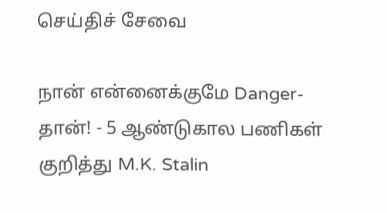செய்திச் சேவை

நான் என்னைக்குமே Danger-தான்! - 5 ஆண்டுகால பணிகள் குறித்து M.K. Stalin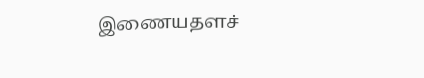இணையதளச்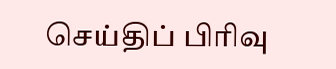செய்திப் பிரிவு